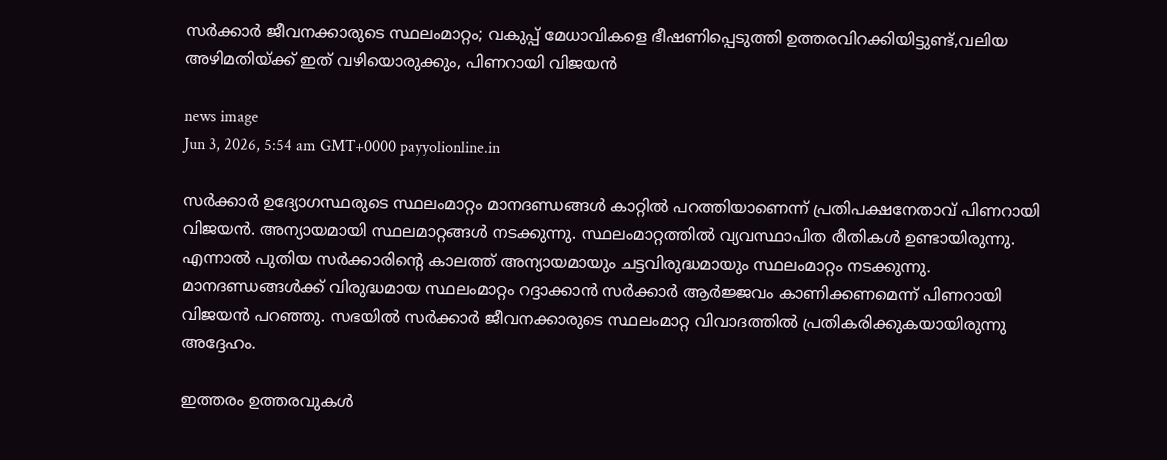സർക്കാർ ജീവനക്കാരുടെ സ്ഥലംമാറ്റം; വകുപ്പ് മേധാവികളെ ഭീഷണിപ്പെടുത്തി ഉത്തരവിറക്കിയിട്ടുണ്ട്,വലിയ അഴിമതിയ്ക്ക് ഇത് വഴിയൊരുക്കും, പിണറായി വിജയൻ

news image
Jun 3, 2026, 5:54 am GMT+0000 payyolionline.in

സർക്കാർ ഉദ്യോഗസ്ഥരുടെ സ്ഥലംമാറ്റം മാനദണ്ഡങ്ങൾ കാറ്റിൽ പറത്തിയാണെന്ന് പ്രതിപക്ഷനേതാവ് പിണറായി വിജയൻ. അന്യായമായി സ്ഥലമാറ്റങ്ങൾ നടക്കുന്നു. സ്ഥലംമാറ്റത്തിൽ വ്യവസ്ഥാപിത രീതികൾ ഉണ്ടായിരുന്നു. എന്നാൽ പുതിയ സർക്കാരിന്റെ കാലത്ത് അന്യായമായും ചട്ടവിരുദ്ധമായും സ്ഥലംമാറ്റം നടക്കുന്നു. മാനദണ്ഡങ്ങൾക്ക് വിരുദ്ധമായ സ്ഥലംമാറ്റം റദ്ദാക്കാൻ സർക്കാർ ആർജ്ജവം കാണിക്കണമെന്ന് പിണറായി വിജയൻ പറഞ്ഞു. സഭയിൽ സർക്കാർ ജീവനക്കാരുടെ സ്ഥലംമാറ്റ വിവാദത്തിൽ പ്രതികരിക്കുകയായിരുന്നു അദ്ദേഹം.

ഇത്തരം ഉത്തരവുകൾ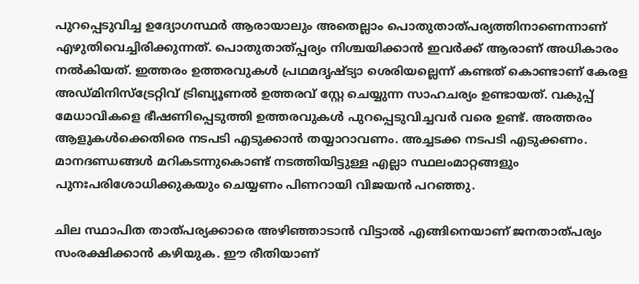പുറപ്പെടുവിച്ച ഉദ്യോഗസ്ഥർ ആരായാലും അതെല്ലാം പൊതുതാത്പര്യത്തിനാണെന്നാണ് എഴുതിവെച്ചിരിക്കുന്നത്. പൊതുതാത്പ്പര്യം നിശ്ചയിക്കാൻ ഇവർക്ക് ആരാണ് അധികാരം നൽകിയത്. ഇത്തരം ഉത്തരവുകൾ പ്രഥമദൃഷ്ട്യാ ശെരിയല്ലെന്ന് കണ്ടത് കൊണ്ടാണ് കേരള അഡ്മിനിസ്ട്രേറ്റിവ് ട്രിബ്യൂണൽ ഉത്തരവ് സ്റ്റേ ചെയ്യുന്ന സാഹചര്യം ഉണ്ടായത്. വകുപ്പ് മേധാവികളെ ഭീഷണിപ്പെടുത്തി ഉത്തരവുകൾ പുറപ്പെടുവിച്ചവർ വരെ ഉണ്ട്. അത്തരം ആളുകൾക്കെതിരെ നടപടി എടുക്കാൻ തയ്യാറാവണം. അച്ചടക്ക നടപടി എടുക്കണം. മാനദണ്ഡങ്ങൾ മറികടന്നുകൊണ്ട് നടത്തിയിട്ടുള്ള എല്ലാ സ്ഥലംമാറ്റങ്ങളും പുനഃപരിശോധിക്കുകയും ചെയ്യണം പിണറായി വിജയൻ പറഞ്ഞു.

ചില സ്ഥാപിത താത്പര്യക്കാരെ അഴിഞ്ഞാടാൻ വിട്ടാൽ എങ്ങിനെയാണ് ജനതാത്‌പര്യം സംരക്ഷിക്കാൻ കഴിയുക. ഈ രീതിയാണ്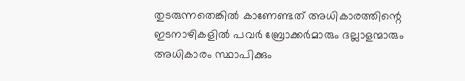തുടരുന്നതെങ്കിൽ കാണേണ്ടത് അധികാരത്തിന്റെ ഇടനാഴികളിൽ പവർ ബ്രോക്കർമാരും ദല്ലാളന്മാരും അധികാരം സ്ഥാപിക്കും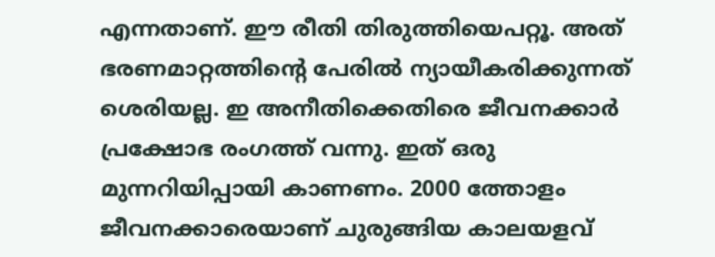എന്നതാണ്. ഈ രീതി തിരുത്തിയെപറ്റൂ. അത് ഭരണമാറ്റത്തിന്റെ പേരിൽ ന്യായീകരിക്കുന്നത് ശെരിയല്ല. ഇ അനീതിക്കെതിരെ ജീവനക്കാർ പ്രക്ഷോഭ രംഗത്ത് വന്നു. ഇത് ഒരു മുന്നറിയിപ്പായി കാണണം. 2000 ത്തോളം ജീവനക്കാരെയാണ് ചുരുങ്ങിയ കാലയളവ്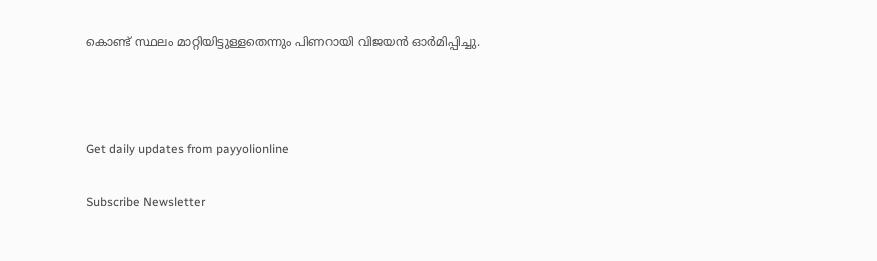കൊണ്ട് സ്ഥലം മാറ്റിയിട്ടുള്ളതെന്നും പിണറായി വിജയൻ ഓർമിപ്പിച്ചു.



Get daily updates from payyolionline

Subscribe Newsletter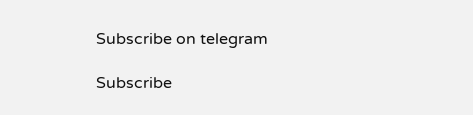Subscribe on telegram

Subscribe